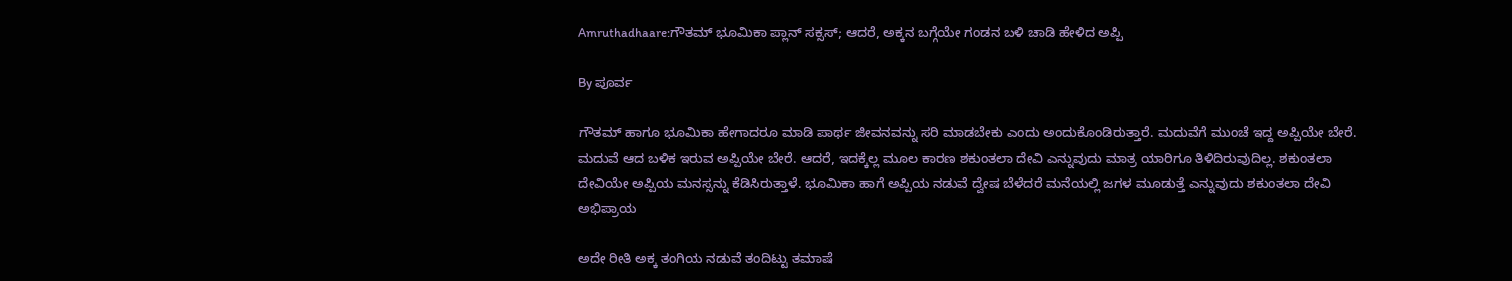Amruthadhaare:ಗೌತಮ್ ಭೂಮಿಕಾ ಪ್ಲಾನ್ ಸಕ್ಸಸ್; ಆದರೆ, ಅಕ್ಕನ ಬಗ್ಗೆಯೇ ಗಂಡನ ಬಳಿ ಚಾಡಿ ಹೇಳಿದ ಅಪ್ಪಿ

By ಪೂರ್ವ

ಗೌತಮ್ ಹಾಗೂ ಭೂಮಿಕಾ ಹೇಗಾದರೂ ಮಾಡಿ ಪಾರ್ಥ ಜೀವನವನ್ನು ಸರಿ ಮಾಡಬೇಕು ಎಂದು ಅಂದುಕೊಂಡಿರುತ್ತಾರೆ. ಮದುವೆಗೆ ಮುಂಚೆ ಇದ್ದ ಅಪ್ಪಿಯೇ ಬೇರೆ. ಮದುವೆ ಆದ ಬಳಿಕ ಇರುವ ಅಪ್ಪಿಯೇ ಬೇರೆ. ಆದರೆ, ಇದಕ್ಕೆಲ್ಲ ಮೂಲ ಕಾರಣ ಶಕುಂತಲಾ ದೇವಿ ಎನ್ನುವುದು ಮಾತ್ರ ಯಾರಿಗೂ ತಿಳಿದಿರುವುದಿಲ್ಲ. ಶಕುಂತಲಾ ದೇವಿಯೇ ಅಪ್ಪಿಯ ಮನಸ್ಸನ್ನು ಕೆಡಿಸಿರುತ್ತಾಳೆ. ಭೂಮಿಕಾ ಹಾಗೆ ಅಪ್ಪಿಯ ನಡುವೆ ದ್ವೇಷ ಬೆಳೆದರೆ ಮನೆಯಲ್ಲಿ ಜಗಳ ಮೂಡುತ್ತೆ ಎನ್ನುವುದು ಶಕುಂತಲಾ ದೇವಿ ಅಭಿಪ್ರಾಯ

ಅದೇ ರೀತಿ ಅಕ್ಕ ತಂಗಿಯ ನಡುವೆ ತಂದಿಟ್ಟು ತಮಾಷೆ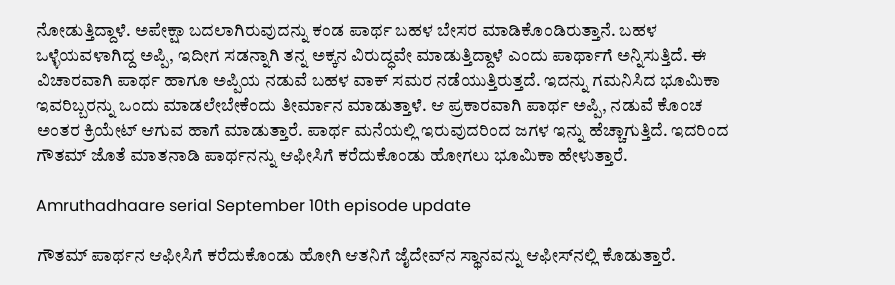ನೋಡುತ್ತಿದ್ದಾಳೆ. ಅಪೇಕ್ಷಾ ಬದಲಾಗಿರುವುದನ್ನು ಕಂಡ ಪಾರ್ಥ ಬಹಳ ಬೇಸರ ಮಾಡಿಕೊಂಡಿರುತ್ತಾನೆ. ಬಹಳ ಒಳ್ಳೆಯವಳಾಗಿದ್ದ ಅಪ್ಪಿ, ಇದೀಗ ಸಡನ್ನಾಗಿ ತನ್ನ ಅಕ್ಕನ ವಿರುದ್ಧವೇ ಮಾಡುತ್ತಿದ್ದಾಳೆ ಎಂದು ಪಾರ್ಥಾಗೆ ಅನ್ನಿಸುತ್ತಿದೆ. ಈ ವಿಚಾರವಾಗಿ ಪಾರ್ಥ ಹಾಗೂ ಅಪ್ಪಿಯ ನಡುವೆ ಬಹಳ ವಾಕ್ ಸಮರ ನಡೆಯುತ್ತಿರುತ್ತದೆ. ಇದನ್ನು ಗಮನಿಸಿದ ಭೂಮಿಕಾ ಇವರಿಬ್ಬರನ್ನು ಒಂದು ಮಾಡಲೇಬೇಕೆಂದು ತೀರ್ಮಾನ ಮಾಡುತ್ತಾಳೆ. ಆ ಪ್ರಕಾರವಾಗಿ ಪಾರ್ಥ ಅಪ್ಪಿ, ನಡುವೆ ಕೊಂಚ ಅಂತರ ಕ್ರಿಯೇಟ್ ಆಗುವ ಹಾಗೆ ಮಾಡುತ್ತಾರೆ. ಪಾರ್ಥ ಮನೆಯಲ್ಲಿ ಇರುವುದರಿಂದ ಜಗಳ ಇನ್ನು ಹೆಚ್ಚಾಗುತ್ತಿದೆ. ಇದರಿಂದ ಗೌತಮ್ ಜೊತೆ ಮಾತನಾಡಿ ಪಾರ್ಥನನ್ನು ಆಫೀಸಿಗೆ ಕರೆದುಕೊಂಡು ಹೋಗಲು ಭೂಮಿಕಾ ಹೇಳುತ್ತಾರೆ.

Amruthadhaare serial September 10th episode update

ಗೌತಮ್ ಪಾರ್ಥನ ಆಫೀಸಿಗೆ ಕರೆದುಕೊಂಡು ಹೋಗಿ ಆತನಿಗೆ ಜೈದೇವ್‌ನ ಸ್ಥಾನವನ್ನು ಆಫೀಸ್‌ನಲ್ಲಿ ಕೊಡುತ್ತಾರೆ.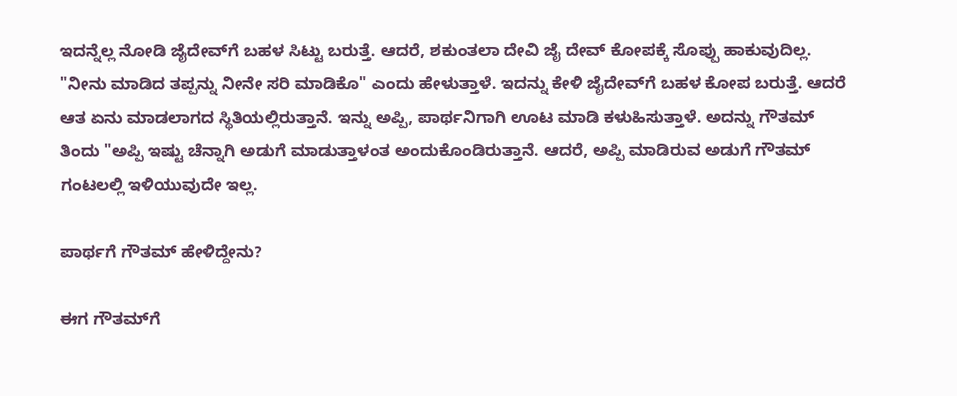ಇದನ್ನೆಲ್ಲ ನೋಡಿ ಜೈದೇವ್‌ಗೆ ಬಹಳ ಸಿಟ್ಟು ಬರುತ್ತೆ. ಆದರೆ, ಶಕುಂತಲಾ ದೇವಿ ಜೈ ದೇವ್ ಕೋಪಕ್ಕೆ ಸೊಪ್ಪು ಹಾಕುವುದಿಲ್ಲ. "ನೀನು ಮಾಡಿದ ತಪ್ಪನ್ನು ನೀನೇ ಸರಿ ಮಾಡಿಕೊ" ಎಂದು ಹೇಳುತ್ತಾಳೆ. ಇದನ್ನು ಕೇಳಿ ಜೈದೇವ್‌ಗೆ ಬಹಳ ಕೋಪ ಬರುತ್ತೆ. ಆದರೆ ಆತ ಏನು ಮಾಡಲಾಗದ ಸ್ಥಿತಿಯಲ್ಲಿರುತ್ತಾನೆ. ಇನ್ನು ಅಪ್ಪಿ, ಪಾರ್ಥನಿಗಾಗಿ ಊಟ ಮಾಡಿ ಕಳುಹಿಸುತ್ತಾಳೆ. ಅದನ್ನು ಗೌತಮ್ ತಿಂದು "ಅಪ್ಪಿ ಇಷ್ಟು ಚೆನ್ನಾಗಿ ಅಡುಗೆ ಮಾಡುತ್ತಾಳಂತ ಅಂದುಕೊಂಡಿರುತ್ತಾನೆ. ಆದರೆ, ಅಪ್ಪಿ ಮಾಡಿರುವ ಅಡುಗೆ ಗೌತಮ್ ಗಂಟಲಲ್ಲಿ ಇಳಿಯುವುದೇ ಇಲ್ಲ.

ಪಾರ್ಥಗೆ ಗೌತಮ್ ಹೇಳಿದ್ದೇನು?

ಈಗ ಗೌತಮ್‌ಗೆ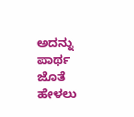ಅದನ್ನು ಪಾರ್ಥ ಜೊತೆ ಹೇಳಲು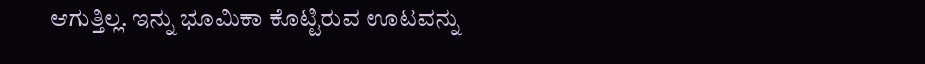ಆಗುತ್ತಿಲ್ಲ. ಇನ್ನು ಭೂಮಿಕಾ ಕೊಟ್ಟಿರುವ ಊಟವನ್ನು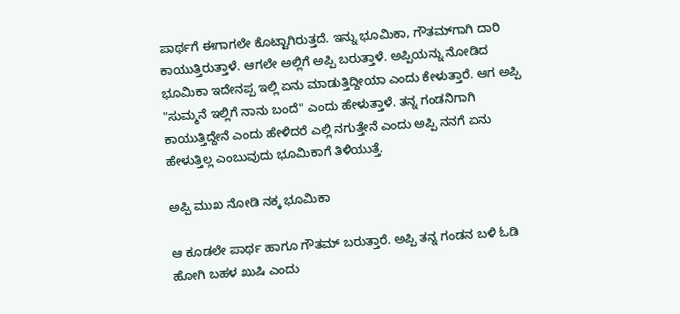ಪಾರ್ಥಗೆ ಈಗಾಗಲೇ ಕೊಟ್ಟಾಗಿರುತ್ತದೆ. ಇನ್ನು ಭೂಮಿಕಾ, ಗೌತಮ್‌ಗಾಗಿ ದಾರಿ ಕಾಯುತ್ತಿರುತ್ತಾಳೆ. ಆಗಲೇ ಅಲ್ಲಿಗೆ ಅಪ್ಪಿ ಬರುತ್ತಾಳೆ. ಅಪ್ಪಿಯನ್ನು ನೋಡಿದ ಭೂಮಿಕಾ ಇದೇನಪ್ಪ ಇಲ್ಲಿ ಏನು ಮಾಡುತ್ತಿದ್ದೀಯಾ ಎಂದು ಕೇಳುತ್ತಾರೆ. ಆಗ ಅಪ್ಪಿ "ಸುಮ್ಮನೆ ಇಲ್ಲಿಗೆ ನಾನು ಬಂದೆ" ಎಂದು ಹೇಳುತ್ತಾಳೆ. ತನ್ನ ಗಂಡನಿಗಾಗಿ ಕಾಯುತ್ತಿದ್ದೇನೆ ಎಂದು ಹೇಳಿದರೆ ಎಲ್ಲಿ ನಗುತ್ತೇನೆ ಎಂದು ಅಪ್ಪಿ ನನಗೆ ಏನು ಹೇಳುತ್ತಿಲ್ಲ ಎಂಬುವುದು ಭೂಮಿಕಾಗೆ ತಿಳಿಯುತ್ತೆ.

ಅಪ್ಪಿ ಮುಖ ನೋಡಿ ನಕ್ಕ ಭೂಮಿಕಾ

ಆ ಕೂಡಲೇ ಪಾರ್ಥ ಹಾಗೂ ಗೌತಮ್ ಬರುತ್ತಾರೆ. ಅಪ್ಪಿ ತನ್ನ ಗಂಡನ ಬಳಿ ಓಡಿ ಹೋಗಿ ಬಹಳ ಖುಷಿ ಎಂದು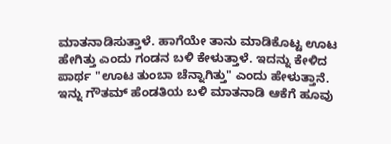ಮಾತನಾಡಿಸುತ್ತಾಳೆ. ಹಾಗೆಯೇ ತಾನು ಮಾಡಿಕೊಟ್ಟ ಊಟ ಹೇಗಿತ್ತು ಎಂದು ಗಂಡನ ಬಳಿ ಕೇಳುತ್ತಾಳೆ. ಇದನ್ನು ಕೇಳಿದ ಪಾರ್ಥ "ಊಟ ತುಂಬಾ ಚೆನ್ನಾಗಿತ್ತು" ಎಂದು ಹೇಳುತ್ತಾನೆ. ಇನ್ನು ಗೌತಮ್ ಹೆಂಡತಿಯ ಬಳಿ ಮಾತನಾಡಿ ಆಕೆಗೆ ಹೂವು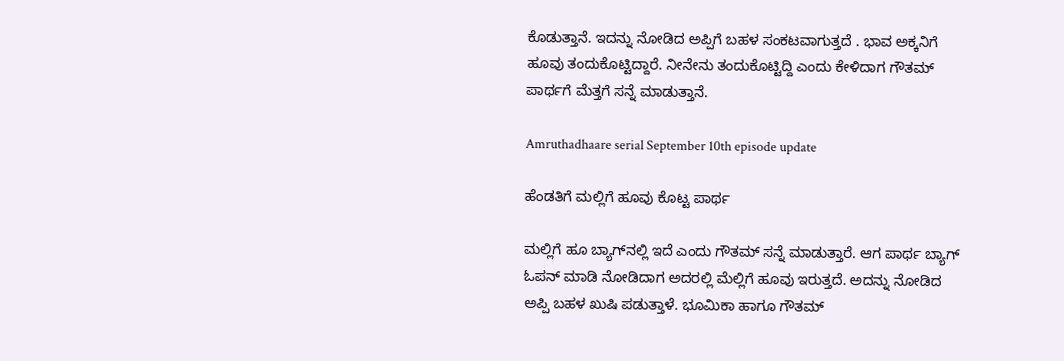ಕೊಡುತ್ತಾನೆ. ಇದನ್ನು ನೋಡಿದ ಅಪ್ಪಿಗೆ ಬಹಳ ಸಂಕಟವಾಗುತ್ತದೆ . ಭಾವ ಅಕ್ಕನಿಗೆ ಹೂವು ತಂದುಕೊಟ್ಟಿದ್ದಾರೆ. ನೀನೇನು ತಂದುಕೊಟ್ಟಿದ್ದಿ ಎಂದು ಕೇಳಿದಾಗ ಗೌತಮ್ ಪಾರ್ಥಗೆ ಮೆತ್ತಗೆ ಸನ್ನೆ ಮಾಡುತ್ತಾನೆ.

Amruthadhaare serial September 10th episode update

ಹೆಂಡತಿಗೆ ಮಲ್ಲಿಗೆ ಹೂವು ಕೊಟ್ಟ ಪಾರ್ಥ

ಮಲ್ಲಿಗೆ ಹೂ ಬ್ಯಾಗ್‌ನಲ್ಲಿ ಇದೆ ಎಂದು ಗೌತಮ್ ಸನ್ನೆ ಮಾಡುತ್ತಾರೆ. ಆಗ ಪಾರ್ಥ ಬ್ಯಾಗ್ ಓಪನ್ ಮಾಡಿ ನೋಡಿದಾಗ ಅದರಲ್ಲಿ ಮೆಲ್ಲಿಗೆ ಹೂವು ಇರುತ್ತದೆ. ಅದನ್ನು ನೋಡಿದ ಅಪ್ಪಿ ಬಹಳ ಖುಷಿ ಪಡುತ್ತಾಳೆ. ಭೂಮಿಕಾ ಹಾಗೂ ಗೌತಮ್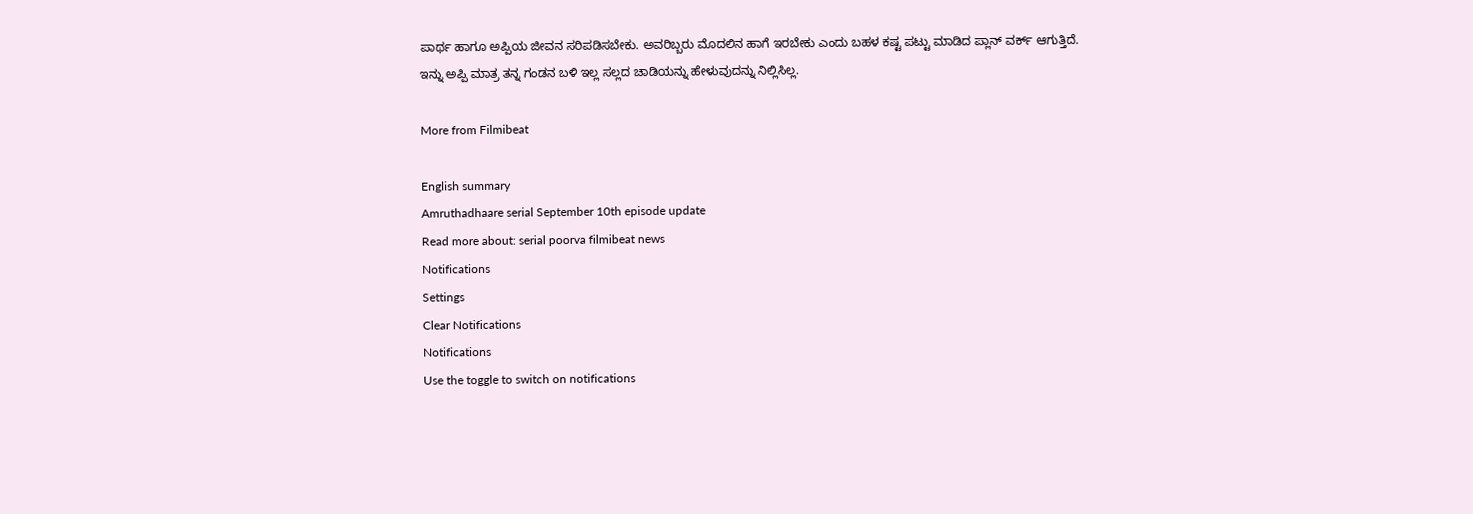ಪಾರ್ಥ ಹಾಗೂ ಅಪ್ಪಿಯ ಜೀವನ ಸರಿಪಡಿಸಬೇಕು. ಅವರಿಬ್ಬರು ಮೊದಲಿನ ಹಾಗೆ ಇರಬೇಕು ಎಂದು ಬಹಳ ಕಷ್ಟ ಪಟ್ಟು ಮಾಡಿದ ಪ್ಲಾನ್ ವರ್ಕ್ ಆಗುತ್ತಿದೆ. ಇನ್ನು ಅಪ್ಪಿ ಮಾತ್ರ ತನ್ನ ಗಂಡನ ಬಳಿ ಇಲ್ಲ ಸಲ್ಲದ ಚಾಡಿಯನ್ನು ಹೇಳುವುದನ್ನು ನಿಲ್ಲಿಸಿಲ್ಲ.

More from Filmibeat

English summary
Amruthadhaare serial September 10th episode update
Read more about: serial poorva filmibeat news
Notifications
Settings
Clear Notifications
Notifications
Use the toggle to switch on notifications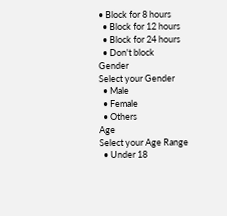• Block for 8 hours
  • Block for 12 hours
  • Block for 24 hours
  • Don't block
Gender
Select your Gender
  • Male
  • Female
  • Others
Age
Select your Age Range
  • Under 18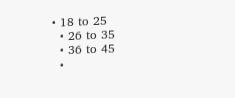• 18 to 25
  • 26 to 35
  • 36 to 45
  •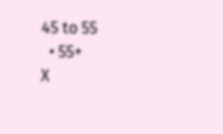45 to 55
  • 55+
X